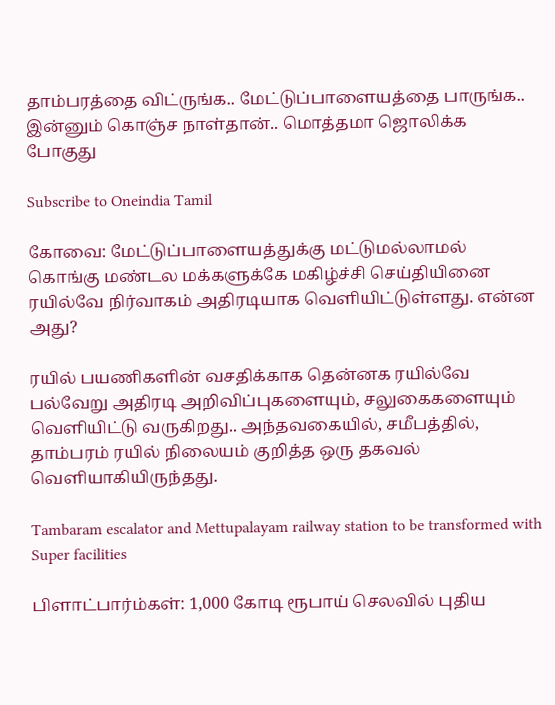தாம்பரத்தை விட்ருங்க.. மேட்டுப்பாளையத்தை பாருங்க.. இன்னும் கொஞ்ச நாள்தான்.. மொத்தமா ஜொலிக்க போகுது

Subscribe to Oneindia Tamil

கோவை: மேட்டுப்பாளையத்துக்கு மட்டுமல்லாமல் கொங்கு மண்டல மக்களுக்கே மகிழ்ச்சி செய்தியினை ரயில்வே நிர்வாகம் அதிரடியாக வெளியிட்டுள்ளது. என்ன அது?

ரயில் பயணிகளின் வசதிக்காக தென்னக ரயில்வே பல்வேறு அதிரடி அறிவிப்புகளையும், சலுகைகளையும் வெளியிட்டு வருகிறது.. அந்தவகையில், சமீபத்தில், தாம்பரம் ரயில் நிலையம் குறித்த ஒரு தகவல் வெளியாகியிருந்தது.

Tambaram escalator and Mettupalayam railway station to be transformed with Super facilities

பிளாட்பார்ம்கள்: 1,000 கோடி ரூபாய் செலவில் புதிய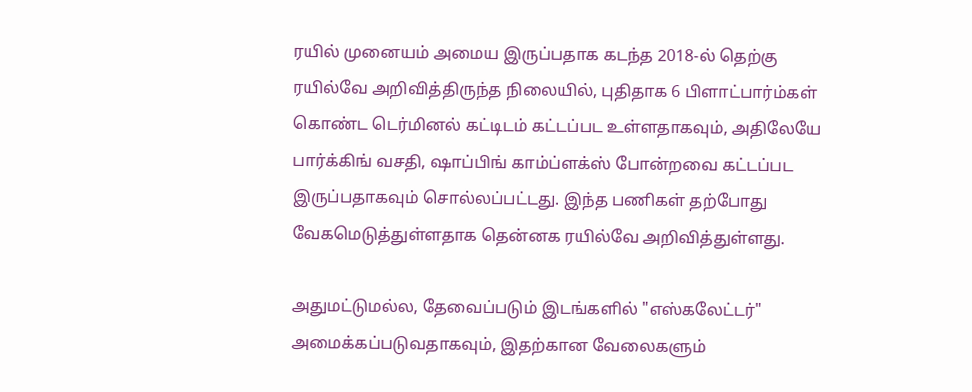ரயில் முனையம் அமைய இருப்பதாக கடந்த 2018-ல் தெற்கு ரயில்வே அறிவித்திருந்த நிலையில், புதிதாக 6 பிளாட்பார்ம்கள் கொண்ட டெர்மினல் கட்டிடம் கட்டப்பட உள்ளதாகவும், அதிலேயே பார்க்கிங் வசதி, ஷாப்பிங் காம்ப்ளக்ஸ் போன்றவை கட்டப்பட இருப்பதாகவும் சொல்லப்பட்டது. இந்த பணிகள் தற்போது வேகமெடுத்துள்ளதாக தென்னக ரயில்வே அறிவித்துள்ளது.

அதுமட்டுமல்ல, தேவைப்படும் இடங்களில் "எஸ்கலேட்டர்" அமைக்கப்படுவதாகவும், இதற்கான வேலைகளும்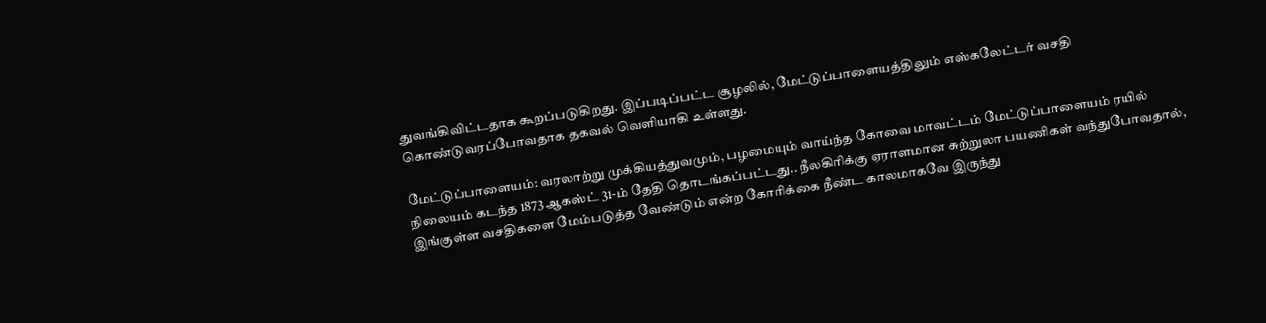துவங்கிவிட்டதாக கூறப்படுகிறது. இப்படிப்பட்ட சூழலில், மேட்டுப்பாளையத்திலும் எஸ்கலேட்டர் வசதி கொண்டுவரப்போவதாக தகவல் வெளியாகி உள்ளது.

மேட்டுப்பாளையம்: வரலாற்று முக்கியத்துவமும், பழமையும் வாய்ந்த கோவை மாவட்டம் மேட்டுப்பாளையம் ரயில் நிலையம் கடந்த 1873 ஆகஸ்ட் 31-ம் தேதி தொடங்கப்பட்டது.. நீலகிரிக்கு ஏராளமான சுற்றுலா பயணிகள் வந்துபோவதால், இங்குள்ள வசதிகளை மேம்படுத்த வேண்டும் என்ற கோரிக்கை நீண்ட காலமாகவே இருந்து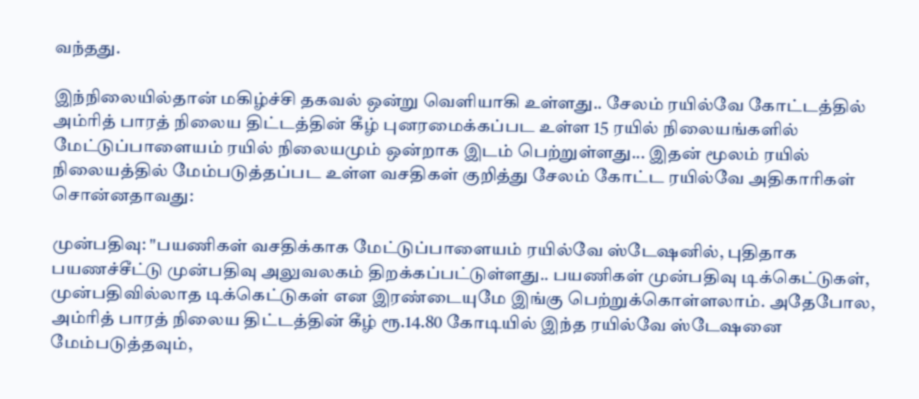வந்தது.

இந்நிலையில்தான் மகிழ்ச்சி தகவல் ஒன்று வெளியாகி உள்ளது.. சேலம் ரயில்வே கோட்டத்தில் அம்ரித் பாரத் நிலைய திட்டத்தின் கீழ் புனரமைக்கப்பட உள்ள 15 ரயில் நிலையங்களில் மேட்டுப்பாளையம் ரயில் நிலையமும் ஒன்றாக இடம் பெற்றுள்ளது... இதன் மூலம் ரயில் நிலையத்தில் மேம்படுத்தப்பட உள்ள வசதிகள் குறித்து சேலம் கோட்ட ரயில்வே அதிகாரிகள் சொன்னதாவது:

முன்பதிவு: "பயணிகள் வசதிக்காக மேட்டுப்பாளையம் ரயில்வே ஸ்டேஷனில், புதிதாக பயணச்சீட்டு முன்பதிவு அலுவலகம் திறக்கப்பட்டுள்ளது.. பயணிகள் முன்பதிவு டிக்கெட்டுகள், முன்பதிவில்லாத டிக்கெட்டுகள் என இரண்டையுமே இங்கு பெற்றுக்கொள்ளலாம். அதேபோல, அம்ரித் பாரத் நிலைய திட்டத்தின் கீழ் ரூ.14.80 கோடியில் இந்த ரயில்வே ஸ்டேஷனை மேம்படுத்தவும்,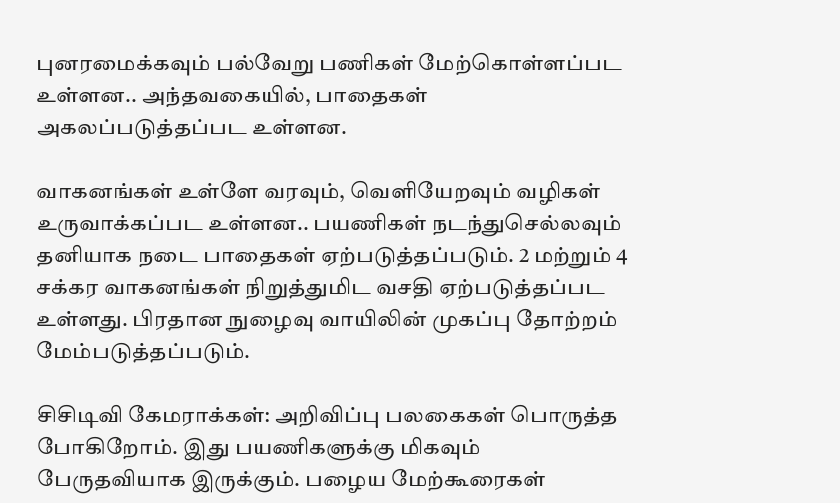புனரமைக்கவும் பல்வேறு பணிகள் மேற்கொள்ளப்பட உள்ளன.. அந்தவகையில், பாதைகள் அகலப்படுத்தப்பட உள்ளன.

வாகனங்கள் உள்ளே வரவும், வெளியேறவும் வழிகள் உருவாக்கப்பட உள்ளன.. பயணிகள் நடந்துசெல்லவும் தனியாக நடை பாதைகள் ஏற்படுத்தப்படும். 2 மற்றும் 4 சக்கர வாகனங்கள் நிறுத்துமிட வசதி ஏற்படுத்தப்பட உள்ளது. பிரதான நுழைவு வாயிலின் முகப்பு தோற்றம் மேம்படுத்தப்படும்.

சிசிடிவி கேமராக்கள்: அறிவிப்பு பலகைகள் பொருத்த போகிறோம். இது பயணிகளுக்கு மிகவும் பேருதவியாக இருக்கும். பழைய மேற்கூரைகள்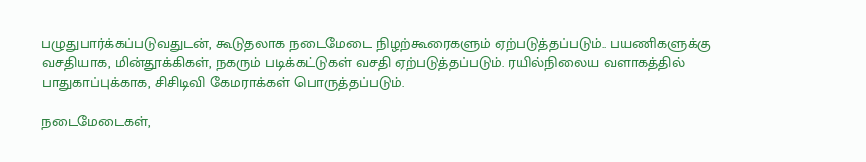பழுதுபார்க்கப்படுவதுடன், கூடுதலாக நடைமேடை நிழற்கூரைகளும் ஏற்படுத்தப்படும்.. பயணிகளுக்கு வசதியாக, மின்தூக்கிகள், நகரும் படிக்கட்டுகள் வசதி ஏற்படுத்தப்படும். ரயில்நிலைய வளாகத்தில் பாதுகாப்புக்காக, சிசிடிவி கேமராக்கள் பொருத்தப்படும்.

நடைமேடைகள்,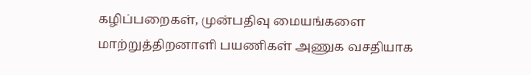கழிப்பறைகள், முன்பதிவு மையங்களை மாற்றுத்திறனாளி பயணிகள் அணுக வசதியாக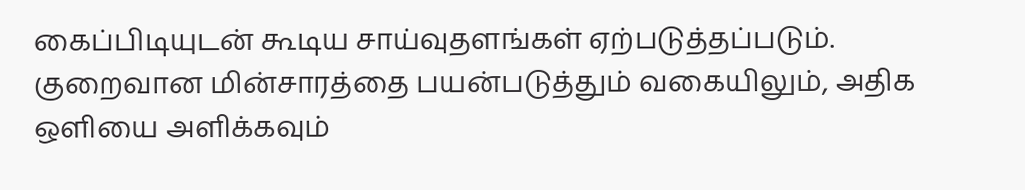கைப்பிடியுடன் கூடிய சாய்வுதளங்கள் ஏற்படுத்தப்படும். குறைவான மின்சாரத்தை பயன்படுத்தும் வகையிலும், அதிக ஒளியை அளிக்கவும்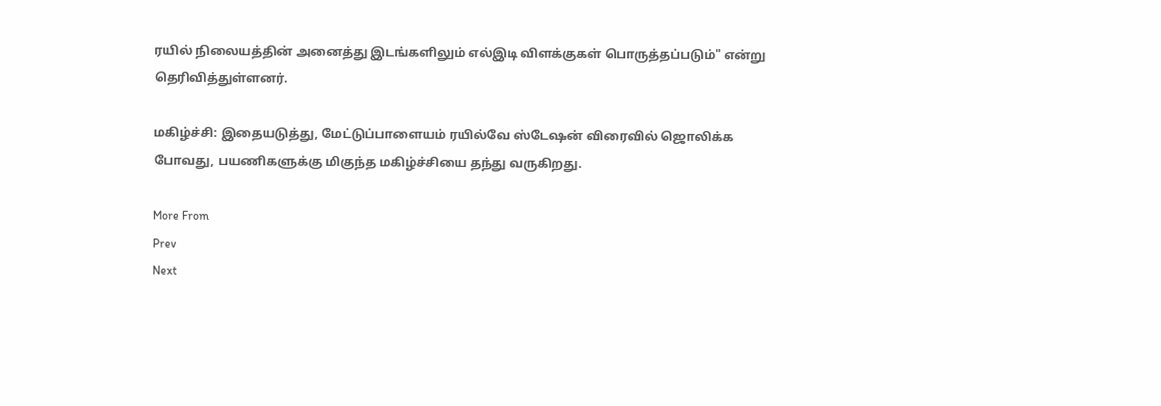ரயில் நிலையத்தின் அனைத்து இடங்களிலும் எல்இடி விளக்குகள் பொருத்தப்படும்" என்று தெரிவித்துள்ளனர்.

மகிழ்ச்சி: இதையடுத்து, மேட்டுப்பாளையம் ரயில்வே ஸ்டேஷன் விரைவில் ஜொலிக்க போவது, பயணிகளுக்கு மிகுந்த மகிழ்ச்சியை தந்து வருகிறது.

More From
Prev
Next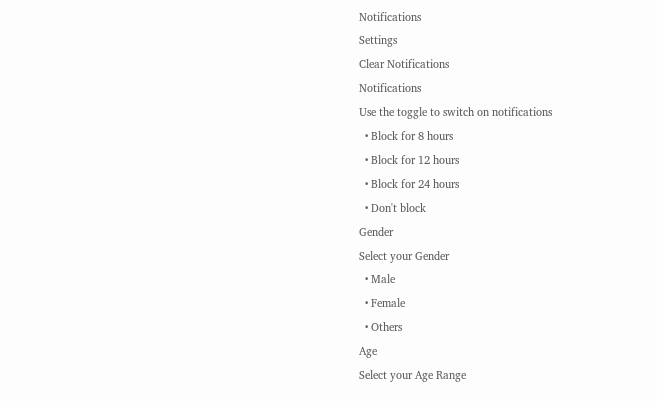Notifications
Settings
Clear Notifications
Notifications
Use the toggle to switch on notifications
  • Block for 8 hours
  • Block for 12 hours
  • Block for 24 hours
  • Don't block
Gender
Select your Gender
  • Male
  • Female
  • Others
Age
Select your Age Range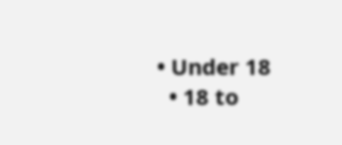• Under 18
  • 18 to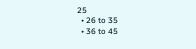25
  • 26 to 35
  • 36 to 45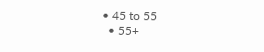• 45 to 55
  • 55+